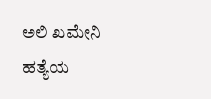ಅಲಿ ಖಮೇನಿ ಹತ್ಯೆಯ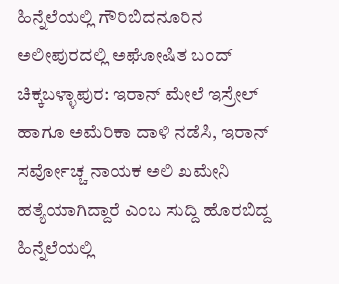ಹಿನ್ನೆಲೆಯಲ್ಲಿ ಗೌರಿಬಿದನೂರಿನ ಅಲೀಪುರದಲ್ಲಿ ಅಘೋಷಿತ ಬಂದ್
ಚಿಕ್ಕಬಳ್ಳಾಪುರ: ಇರಾನ್ ಮೇಲೆ ಇಸ್ರೇಲ್ ಹಾಗೂ ಅಮೆರಿಕಾ ದಾಳಿ ನಡೆಸಿ, ಇರಾನ್ ಸರ್ವೋಚ್ಚ ನಾಯಕ ಅಲಿ ಖಮೇನಿ ಹತ್ಯೆಯಾಗಿದ್ದಾರೆ ಎಂಬ ಸುದ್ದಿ ಹೊರಬಿದ್ದ ಹಿನ್ನೆಲೆಯಲ್ಲಿ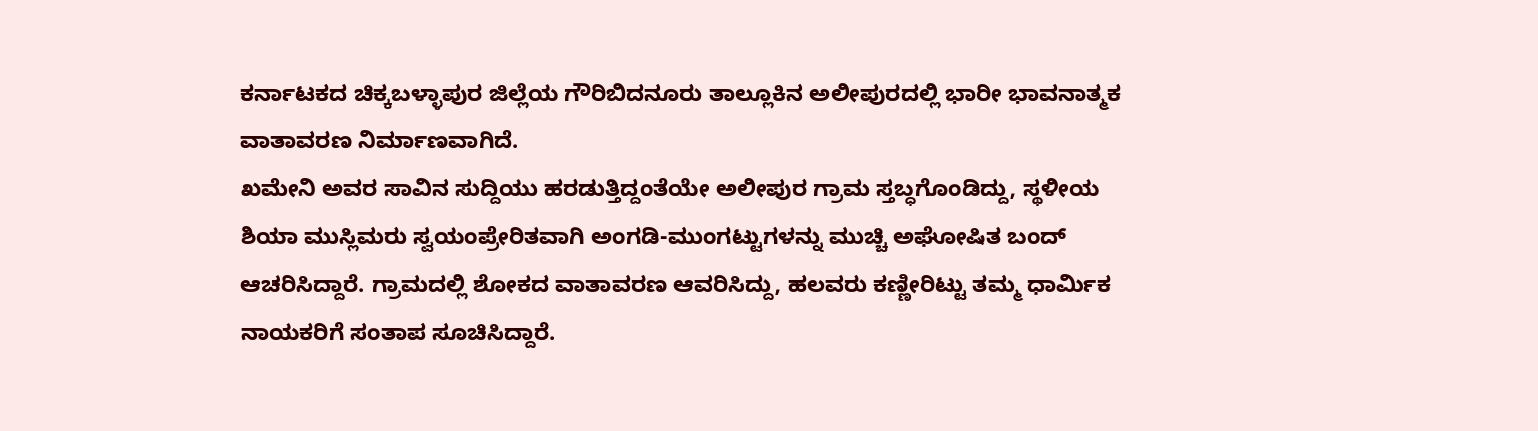ಕರ್ನಾಟಕದ ಚಿಕ್ಕಬಳ್ಳಾಪುರ ಜಿಲ್ಲೆಯ ಗೌರಿಬಿದನೂರು ತಾಲ್ಲೂಕಿನ ಅಲೀಪುರದಲ್ಲಿ ಭಾರೀ ಭಾವನಾತ್ಮಕ ವಾತಾವರಣ ನಿರ್ಮಾಣವಾಗಿದೆ.
ಖಮೇನಿ ಅವರ ಸಾವಿನ ಸುದ್ದಿಯು ಹರಡುತ್ತಿದ್ದಂತೆಯೇ ಅಲೀಪುರ ಗ್ರಾಮ ಸ್ತಬ್ಧಗೊಂಡಿದ್ದು, ಸ್ಥಳೀಯ ಶಿಯಾ ಮುಸ್ಲಿಮರು ಸ್ವಯಂಪ್ರೇರಿತವಾಗಿ ಅಂಗಡಿ-ಮುಂಗಟ್ಟುಗಳನ್ನು ಮುಚ್ಚಿ ಅಘೋಷಿತ ಬಂದ್ ಆಚರಿಸಿದ್ದಾರೆ. ಗ್ರಾಮದಲ್ಲಿ ಶೋಕದ ವಾತಾವರಣ ಆವರಿಸಿದ್ದು, ಹಲವರು ಕಣ್ಣೀರಿಟ್ಟು ತಮ್ಮ ಧಾರ್ಮಿಕ ನಾಯಕರಿಗೆ ಸಂತಾಪ ಸೂಚಿಸಿದ್ದಾರೆ.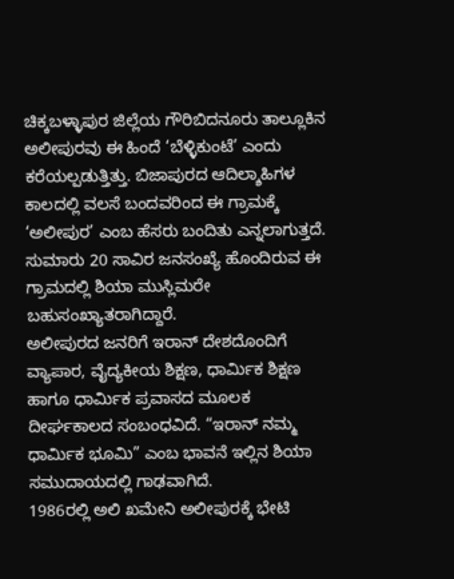ಚಿಕ್ಕಬಳ್ಳಾಪುರ ಜಿಲ್ಲೆಯ ಗೌರಿಬಿದನೂರು ತಾಲ್ಲೂಕಿನ ಅಲೀಪುರವು ಈ ಹಿಂದೆ ‘ಬೆಳ್ಳಿಕುಂಟೆ’ ಎಂದು ಕರೆಯಲ್ಪಡುತ್ತಿತ್ತು. ಬಿಜಾಪುರದ ಆದಿಲ್ಶಾಹಿಗಳ ಕಾಲದಲ್ಲಿ ವಲಸೆ ಬಂದವರಿಂದ ಈ ಗ್ರಾಮಕ್ಕೆ ‘ಅಲೀಪುರ’ ಎಂಬ ಹೆಸರು ಬಂದಿತು ಎನ್ನಲಾಗುತ್ತದೆ. ಸುಮಾರು 20 ಸಾವಿರ ಜನಸಂಖ್ಯೆ ಹೊಂದಿರುವ ಈ ಗ್ರಾಮದಲ್ಲಿ ಶಿಯಾ ಮುಸ್ಲಿಮರೇ ಬಹುಸಂಖ್ಯಾತರಾಗಿದ್ದಾರೆ.
ಅಲೀಪುರದ ಜನರಿಗೆ ಇರಾನ್ ದೇಶದೊಂದಿಗೆ ವ್ಯಾಪಾರ, ವೈದ್ಯಕೀಯ ಶಿಕ್ಷಣ, ಧಾರ್ಮಿಕ ಶಿಕ್ಷಣ ಹಾಗೂ ಧಾರ್ಮಿಕ ಪ್ರವಾಸದ ಮೂಲಕ ದೀರ್ಘಕಾಲದ ಸಂಬಂಧವಿದೆ. “ಇರಾನ್ ನಮ್ಮ ಧಾರ್ಮಿಕ ಭೂಮಿ” ಎಂಬ ಭಾವನೆ ಇಲ್ಲಿನ ಶಿಯಾ ಸಮುದಾಯದಲ್ಲಿ ಗಾಢವಾಗಿದೆ.
1986ರಲ್ಲಿ ಅಲಿ ಖಮೇನಿ ಅಲೀಪುರಕ್ಕೆ ಭೇಟಿ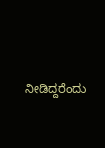ನೀಡಿದ್ದರೆಂದು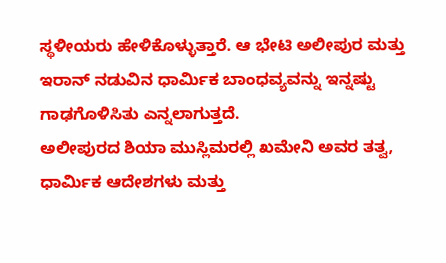ಸ್ಥಳೀಯರು ಹೇಳಿಕೊಳ್ಳುತ್ತಾರೆ. ಆ ಭೇಟಿ ಅಲೀಪುರ ಮತ್ತು ಇರಾನ್ ನಡುವಿನ ಧಾರ್ಮಿಕ ಬಾಂಧವ್ಯವನ್ನು ಇನ್ನಷ್ಟು ಗಾಢಗೊಳಿಸಿತು ಎನ್ನಲಾಗುತ್ತದೆ.
ಅಲೀಪುರದ ಶಿಯಾ ಮುಸ್ಲಿಮರಲ್ಲಿ ಖಮೇನಿ ಅವರ ತತ್ವ, ಧಾರ್ಮಿಕ ಆದೇಶಗಳು ಮತ್ತು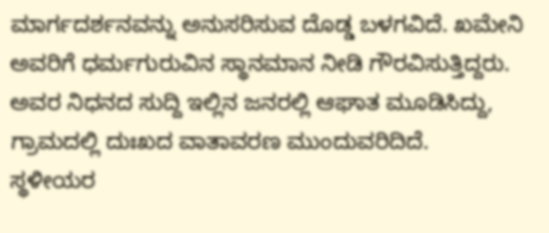ಮಾರ್ಗದರ್ಶನವನ್ನು ಅನುಸರಿಸುವ ದೊಡ್ಡ ಬಳಗವಿದೆ. ಖಮೇನಿ ಅವರಿಗೆ ಧರ್ಮಗುರುವಿನ ಸ್ಥಾನಮಾನ ನೀಡಿ ಗೌರವಿಸುತ್ತಿದ್ದರು. ಅವರ ನಿಧನದ ಸುದ್ದಿ ಇಲ್ಲಿನ ಜನರಲ್ಲಿ ಆಘಾತ ಮೂಡಿಸಿದ್ದು, ಗ್ರಾಮದಲ್ಲಿ ದುಃಖದ ವಾತಾವರಣ ಮುಂದುವರಿದಿದೆ.
ಸ್ಥಳೀಯರ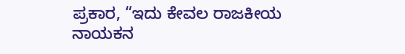ಪ್ರಕಾರ, “ಇದು ಕೇವಲ ರಾಜಕೀಯ ನಾಯಕನ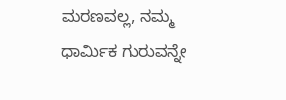ಮರಣವಲ್ಲ, ನಮ್ಮ ಧಾರ್ಮಿಕ ಗುರುವನ್ನೇ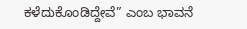ಕಳೆದುಕೊಂಡಿದ್ದೇವೆ” ಎಂಬ ಭಾವನೆ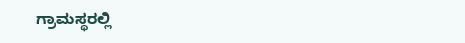ಗ್ರಾಮಸ್ಥರಲ್ಲಿ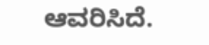ಆವರಿಸಿದೆ.